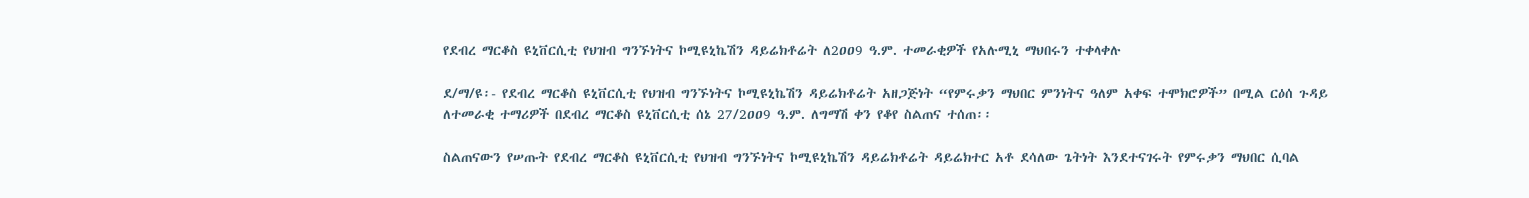የደብረ ማርቆስ ዩኒቨርሲቲ የህዝብ ግንኙነትና ኮሚዩኒኬሽን ዳይሬክቶሬት ለ2ዐዐ9 ዓ.ም. ተመራቂዎች የአሉሚኒ ማህበሩን ተቀላቀሉ

ደ/ማ/ዩ፡- የደብረ ማርቆስ ዩኒቨርሲቲ የህዝብ ግንኙነትና ኮሚዩኒኬሽን ዳይሬክቶሬት አዘጋጅነት “የምሩቃን ማህበር ምንነትና ዓለም አቀፍ ተሞክሮዎች” በሚል ርዕሰ ጉዳይ ለተመራቂ ተማሪዎች በደብረ ማርቆስ ዩኒቨርሲቲ ሰኔ 27/2ዐዐ9 ዓ.ም. ለግማሽ ቀን የቆየ ስልጠና ተሰጠ፡፡

ስልጠናውን የሠጡት የደብረ ማርቆስ ዩኒቨርሲቲ የህዝብ ግንኙነትና ኮሚዩኒኬሽን ዳይሬክቶሬት ዳይሬክተር አቶ ደሳለው ጌትነት እንደተናገሩት የምሩቃን ማህበር ሲባል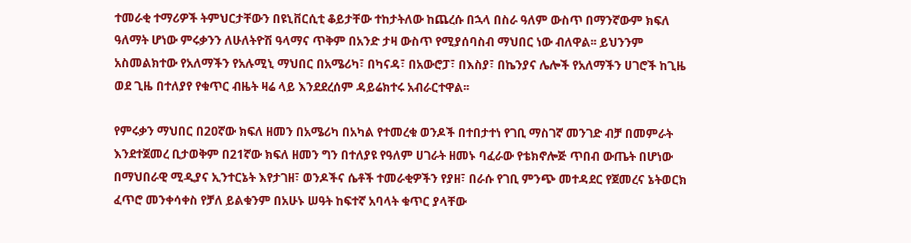ተመራቂ ተማሪዎች ትምህርታቸውን በዩኒቨርሲቲ ቆይታቸው ተከታትለው ከጨረሱ በኋላ በስራ ዓለም ውስጥ በማንኛውም ክፍለ ዓለማት ሆነው ምሩቃንን ለሁለትዮሽ ዓላማና ጥቅም በአንድ ታዛ ውስጥ የሚያሰባስብ ማህበር ነው ብለዋል፡፡ ይህንንም አስመልክተው የአለማችን የአሉሚኒ ማህበር በአሜሪካ፣ በካናዳ፣ በአውሮፓ፣ በእስያ፣ በኬንያና ሌሎች የአለማችን ሀገሮች ከጊዜ ወደ ጊዜ በተለያየ የቁጥር ብዜት ዛሬ ላይ እንደደረሰም ዳይሬክተሩ አብራርተዋል፡፡

የምሩቃን ማህበር በ2ዐኛው ክፍለ ዘመን በአሜሪካ በአካል የተመረቁ ወንዶች በተበታተነ የገቢ ማስገኛ መንገድ ብቻ በመምራት እንደተጀመረ ቢታወቅም በ21ኛው ክፍለ ዘመን ግን በተለያዩ የዓለም ሀገራት ዘመኑ ባፈራው የቴክኖሎጅ ጥበብ ውጤት በሆነው በማህበራዊ ሚዲያና ኢንተርኔት እየታገዘ፣ ወንዶችና ሴቶች ተመራቂዎችን የያዘ፣ በራሱ የገቢ ምንጭ መተዳደር የጀመረና ኔትወርክ ፈጥሮ መንቀሳቀስ የቻለ ይልቁንም በአሁኑ ሠዓት ከፍተኛ አባላት ቁጥር ያላቸው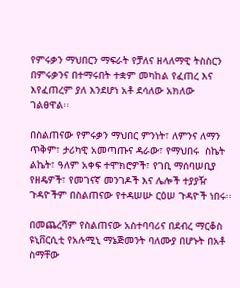የምሩቃን ማህበርን ማፍራት የቻለና ዘላለማዊ ትስስርን በምሩቃንና በተማሩበት ተቋም መካከል የፈጠረ እና እየፈጠረም ያለ እንደሆነ አቶ ደሳለው አክለው ገልፀዋል፡፡

በስልጠናው የምሩቃን ማህበር ምንነት፣ ለምንና ለማን ጥቅም፣ ታሪካዊ አመጣጡና ዳራው፣ የማህበሩ  ስኬት ልኬት፣ ዓለም አቀፍ ተሞክሮዎች፣ የገቢ ማሰባሠቢያ የዘዴዎች፣ የመገናኛ መንገዶች እና ሌሎች ተያያዥ ጉዳዮችም በስልጠናው የተዳሠሡ ርዕሠ ጉዳዮች ነበሩ፡፡

በመጨረሻም የስልጠናው አስተባባሪና በደብረ ማርቆስ ዩኒቨርሲቲ የአሉሚኒ ማኔጅመንት ባለሙያ በሆኑት በአቶ ስማቸው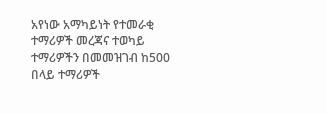አየነው አማካይነት የተመራቂ ተማሪዎች መረጃና ተወካይ ተማሪዎችን በመመዝገብ ከ500 በላይ ተማሪዎች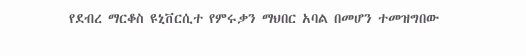የደብረ ማርቆስ ዩኒቨርሲተ የምሩቃን ማህበር አባል በመሆን ተመዝግበው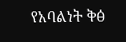የአባልነት ቅፅ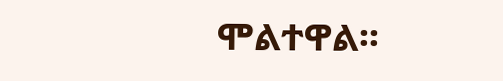ሞልተዋል፡፡